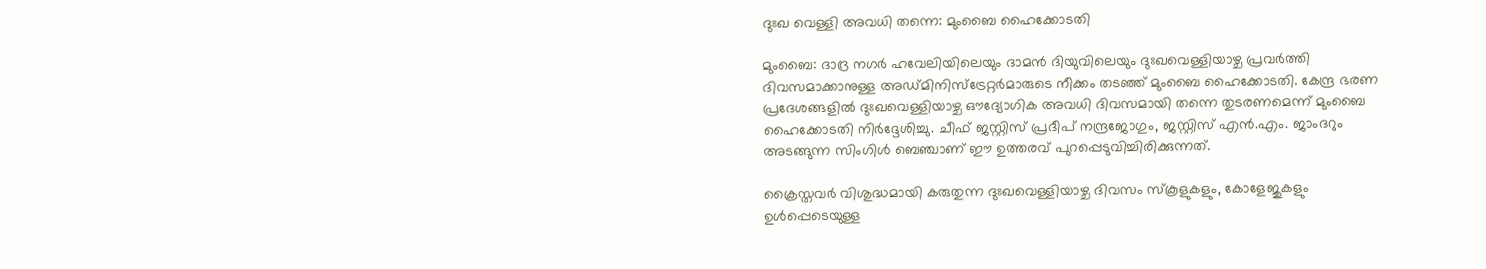ദുഃഖ വെള്ളി അവധി തന്നെ: മുംബൈ ഹൈക്കോടതി

മുംബൈ: ദാദ്ര നഗര്‍ ഹവേലിയിലെയും ദാമന്‍ ദിയുവിലെയും ദുഃഖവെള്ളിയാഴ്ച പ്രവര്‍ത്തി ദിവസമാക്കാനുള്ള അഡ്മിനിസ്‌ട്രേറ്റര്‍മാരുടെ നീക്കം തടഞ്ഞ് മുംബൈ ഹൈക്കോടതി. കേന്ദ്ര ഭരണ പ്രദേശങ്ങളില്‍ ദുഃഖവെള്ളിയാഴ്ച ഔദ്യോഗിക അവധി ദിവസമായി തന്നെ തുടരണമെന്ന് മുംബൈ ഹൈക്കോടതി നിര്‍ദ്ദേശിച്ചു. ചീഫ് ജസ്റ്റിസ് പ്രദീപ്‌ നന്ദ്രജോഗും, ജസ്റ്റിസ് എന്‍.എം. ജാംദറും അടങ്ങുന്ന സിംഗിള്‍ ബെഞ്ചാണ് ഈ ഉത്തരവ് പുറപ്പെടുവിച്ചിരിക്കുന്നത്.

ക്രൈസ്തവര്‍ വിശുദ്ധമായി കരുതുന്ന ദുഃഖവെള്ളിയാഴ്ച ദിവസം സ്കൂളുകളും, കോളേജുകളും ഉള്‍പ്പെടെയുള്ള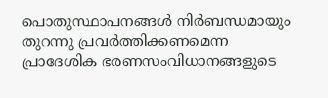പൊതുസ്ഥാപനങ്ങള്‍ നിര്‍ബന്ധമായും തുറന്നു പ്രവര്‍ത്തിക്കണമെന്ന പ്രാദേശിക ഭരണസംവിധാനങ്ങളുടെ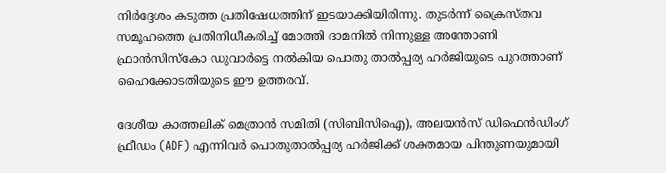നിര്‍ദ്ദേശം കടുത്ത പ്രതിഷേധത്തിന് ഇടയാക്കിയിരിന്നു. തുടര്‍ന്ന്‍ ക്രൈസ്തവ സമൂഹത്തെ പ്രതിനിധീകരിച്ച് മോത്തി ദാമനില്‍ നിന്നുള്ള അന്തോണി ഫ്രാന്‍സിസ്കോ ഡുവാര്‍ട്ടെ നല്‍കിയ പൊതു താല്‍പ്പര്യ ഹര്‍ജിയുടെ പുറത്താണ് ഹൈക്കോടതിയുടെ ഈ ഉത്തരവ്.

ദേശീയ കാത്തലിക് മെത്രാന്‍ സമിതി (സിബിസിഐ), അലയന്‍സ് ഡിഫെന്‍ഡിംഗ് ഫ്രീഡം (ADF) എന്നിവര്‍ പൊതുതാല്‍പ്പര്യ ഹര്‍ജിക്ക് ശക്തമായ പിന്തുണയുമായി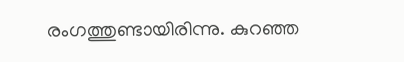രംഗത്തുണ്ടായിരിന്നു. കുറഞ്ഞ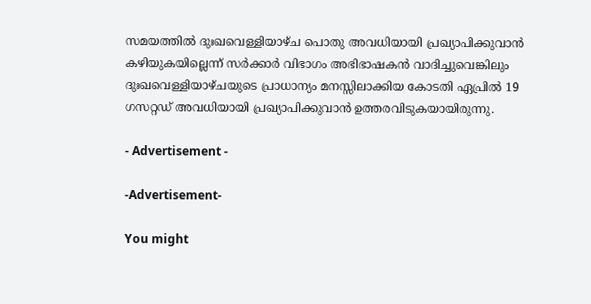സമയത്തില്‍ ദുഃഖവെള്ളിയാഴ്ച പൊതു അവധിയായി പ്രഖ്യാപിക്കുവാന്‍ കഴിയുകയില്ലെന്ന് സര്‍ക്കാര്‍ വിഭാഗം അഭിഭാഷകന്‍ വാദിച്ചുവെങ്കിലും ദുഃഖവെള്ളിയാഴ്ചയുടെ പ്രാധാന്യം മനസ്സിലാക്കിയ കോടതി ഏപ്രില്‍ 19 ഗസറ്റഡ് അവധിയായി പ്രഖ്യാപിക്കുവാന്‍ ഉത്തരവിടുകയായിരുന്നു.

- Advertisement -

-Advertisement-

You might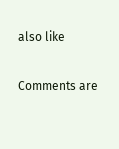also like

Comments are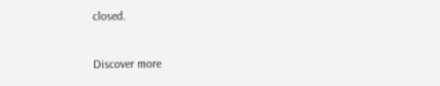closed.

Discover more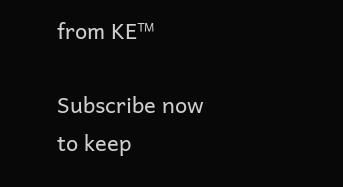from KE™

Subscribe now to keep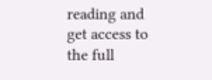reading and get access to the full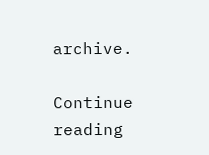archive.

Continue reading